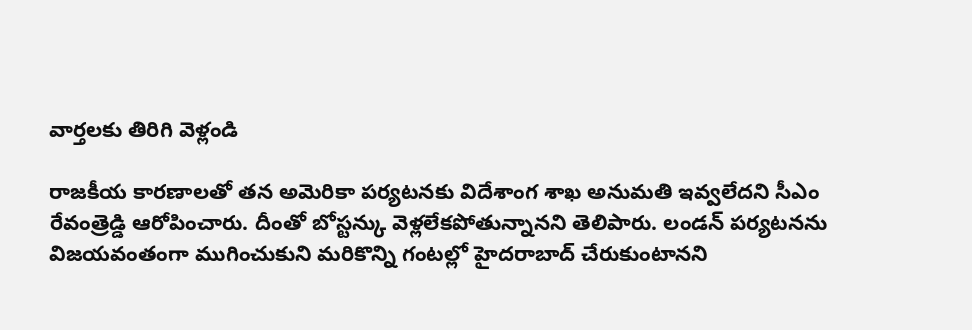వార్తలకు తిరిగి వెళ్లండి

రాజకీయ కారణాలతో తన అమెరికా పర్యటనకు విదేశాంగ శాఖ అనుమతి ఇవ్వలేదని సీఎం రేవంత్రెడ్డి ఆరోపించారు. దీంతో బోస్టన్కు వెళ్లలేకపోతున్నానని తెలిపారు. లండన్ పర్యటనను విజయవంతంగా ముగించుకుని మరికొన్ని గంటల్లో హైదరాబాద్ చేరుకుంటానని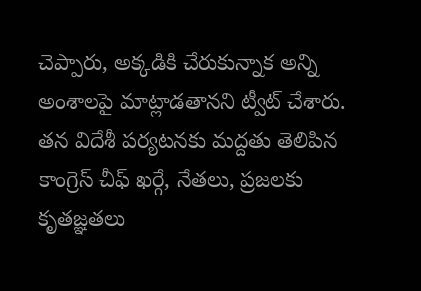చెప్పారు, అక్కడికి చేరుకున్నాక అన్ని అంశాలపై మాట్లాడతానని ట్వీట్ చేశారు.
తన విదేశీ పర్యటనకు మద్దతు తెలిపిన కాంగ్రెస్ చీఫ్ ఖర్గే, నేతలు, ప్రజలకు కృతజ్ఞతలు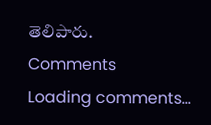తెలిపారు.
Comments
Loading comments...